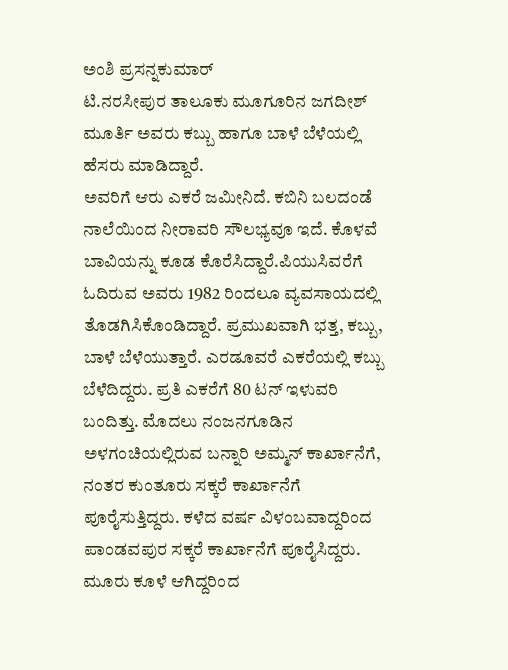ಅಂಶಿ ಪ್ರಸನ್ನಕುಮಾರ್
ಟಿ.ನರಸೀಪುರ ತಾಲೂಕು ಮೂಗೂರಿನ ಜಗದೀಶ್ ಮೂರ್ತಿ ಅವರು ಕಬ್ಬು ಹಾಗೂ ಬಾಳೆ ಬೆಳೆಯಲ್ಲಿ ಹೆಸರು ಮಾಡಿದ್ದಾರೆ.
ಅವರಿಗೆ ಆರು ಎಕರೆ ಜಮೀನಿದೆ. ಕಬಿನಿ ಬಲದಂಡೆ ನಾಲೆಯಿಂದ ನೀರಾವರಿ ಸೌಲಭ್ಯವೂ ಇದೆ. ಕೊಳವೆ ಬಾವಿಯನ್ನು ಕೂಡ ಕೊರೆಸಿದ್ದಾರೆ.ಪಿಯುಸಿವರೆಗೆ ಓದಿರುವ ಅವರು 1982 ರಿಂದಲೂ ವ್ಯವಸಾಯದಲ್ಲಿ ತೊಡಗಿಸಿಕೊಂಡಿದ್ದಾರೆ. ಪ್ರಮುಖವಾಗಿ ಭತ್ತ, ಕಬ್ಬು, ಬಾಳೆ ಬೆಳೆಯುತ್ತಾರೆ. ಎರಡೂವರೆ ಎಕರೆಯಲ್ಲಿ ಕಬ್ಬು ಬೆಳೆದಿದ್ದರು. ಪ್ರತಿ ಎಕರೆಗೆ 80 ಟನ್ ಇಳುವರಿ ಬಂದಿತ್ತು. ಮೊದಲು ನಂಜನಗೂಡಿನ ಅಳಗಂಚಿಯಲ್ಲಿರುವ ಬನ್ನಾರಿ ಅಮ್ಮನ್ ಕಾರ್ಖಾನೆಗೆ, ನಂತರ ಕುಂತೂರು ಸಕ್ಕರೆ ಕಾರ್ಖಾನೆಗೆ ಪೂರೈಸುತ್ತಿದ್ದರು. ಕಳೆದ ವರ್ಷ ವಿಳಂಬವಾದ್ದರಿಂದ ಪಾಂಡವಪುರ ಸಕ್ಕರೆ ಕಾರ್ಖಾನೆಗೆ ಪೂರೈಸಿದ್ದರು. ಮೂರು ಕೂಳೆ ಆಗಿದ್ದರಿಂದ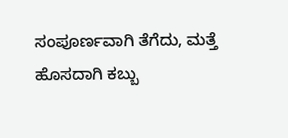ಸಂಪೂರ್ಣವಾಗಿ ತೆಗೆದು, ಮತ್ತೆ ಹೊಸದಾಗಿ ಕಬ್ಬು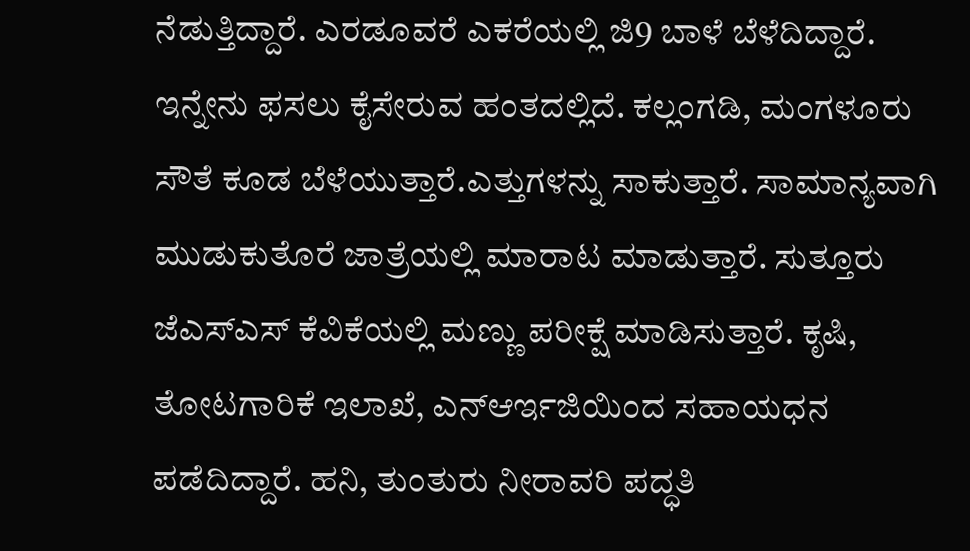ನೆಡುತ್ತಿದ್ದಾರೆ. ಎರಡೂವರೆ ಎಕರೆಯಲ್ಲಿ ಜಿ9 ಬಾಳೆ ಬೆಳೆದಿದ್ದಾರೆ. ಇನ್ನೇನು ಫಸಲು ಕೈಸೇರುವ ಹಂತದಲ್ಲಿದೆ. ಕಲ್ಲಂಗಡಿ, ಮಂಗಳೂರು ಸೌತೆ ಕೂಡ ಬೆಳೆಯುತ್ತಾರೆ.ಎತ್ತುಗಳನ್ನು ಸಾಕುತ್ತಾರೆ. ಸಾಮಾನ್ಯವಾಗಿ ಮುಡುಕುತೊರೆ ಜಾತ್ರೆಯಲ್ಲಿ ಮಾರಾಟ ಮಾಡುತ್ತಾರೆ. ಸುತ್ತೂರು ಜೆಎಸ್ಎಸ್ ಕೆವಿಕೆಯಲ್ಲಿ ಮಣ್ಣು ಪರೀಕ್ಷೆ ಮಾಡಿಸುತ್ತಾರೆ. ಕೃಷಿ, ತೋಟಗಾರಿಕೆ ಇಲಾಖೆ, ಎನ್ಆರ್ಇಜಿಯಿಂದ ಸಹಾಯಧನ ಪಡೆದಿದ್ದಾರೆ. ಹನಿ, ತುಂತುರು ನೀರಾವರಿ ಪದ್ಧತಿ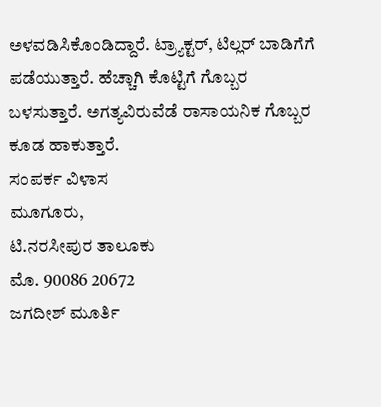ಅಳವಡಿಸಿಕೊಂಡಿದ್ದಾರೆ. ಟ್ರ್ಯಾಕ್ಟರ್, ಟಿಲ್ಲರ್ ಬಾಡಿಗೆಗೆ ಪಡೆಯುತ್ತಾರೆ. ಹೆಚ್ಚಾಗಿ ಕೊಟ್ಟಿಗೆ ಗೊಬ್ಬರ ಬಳಸುತ್ತಾರೆ. ಅಗತ್ಯವಿರುವೆಡೆ ರಾಸಾಯನಿಕ ಗೊಬ್ಬರ ಕೂಡ ಹಾಕುತ್ತಾರೆ.
ಸಂಪರ್ಕ ವಿಳಾಸ
ಮೂಗೂರು,
ಟಿ.ನರಸೀಪುರ ತಾಲೂಕು
ಮೊ. 90086 20672
ಜಗದೀಶ್ ಮೂರ್ತಿ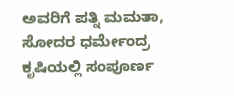ಅವರಿಗೆ ಪತ್ನಿ ಮಮತಾ, ಸೋದರ ಧರ್ಮೇಂದ್ರ ಕೃಷಿಯಲ್ಲಿ ಸಂಪೂರ್ಣ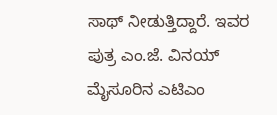ಸಾಥ್ ನೀಡುತ್ತಿದ್ದಾರೆ. ಇವರ ಪುತ್ರ ಎಂ.ಜೆ. ವಿನಯ್ ಮೈಸೂರಿನ ಎಟಿಎಂ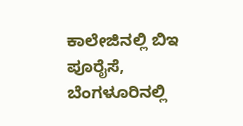ಕಾಲೇಜಿನಲ್ಲಿ ಬಿಇ ಪೂರೈಸೆ, ಬೆಂಗಳೂರಿನಲ್ಲಿ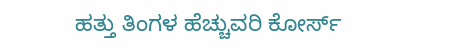ಹತ್ತು ತಿಂಗಳ ಹೆಚ್ಚುವರಿ ಕೋರ್ಸ್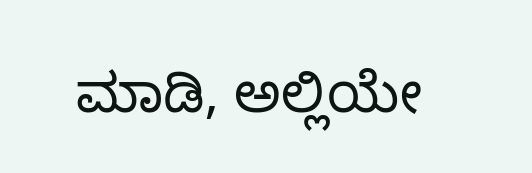ಮಾಡಿ, ಅಲ್ಲಿಯೇ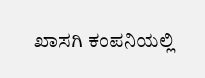ಖಾಸಗಿ ಕಂಪನಿಯಲ್ಲಿ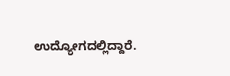ಉದ್ಯೋಗದಲ್ಲಿದ್ದಾರೆ.